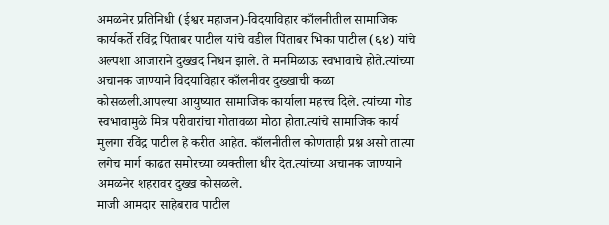अमळनेर प्रतिनिधी (ईश्वर महाजन)-विदयाविहार काँलनीतील सामाजिक कार्यकर्ते रविंद्र पिंताबर पाटील यांचे वडील पिंताबर भिका पाटील (६४) यांचे अल्पशा आजाराने दुख्खद निधन झाले. ते मनमिळाऊ स्वभावाचे होते.त्यांच्या अचानक जाण्याने विदयाविहार काँलनीवर दुख्खाची कळा कोसळली.आपल्या आयुष्यात सामाजिक कार्याला महत्त्व दिले. त्यांच्या गोड स्वभावामुळे मित्र परीवारांचा गोतावळा मोठा होता.त्यांचे सामाजिक कार्य मुलगा रविंद्र पाटील हे करीत आहेत. काँलनीतील कोणताही प्रश्न असो तात्या लगेच मार्ग काढत समोरच्या व्यक्तीला धीर देत.त्यांच्या अचानक जाण्याने अमळनेर शहरावर दुख्ख कोसळले.
माजी आमदार साहेबराव पाटील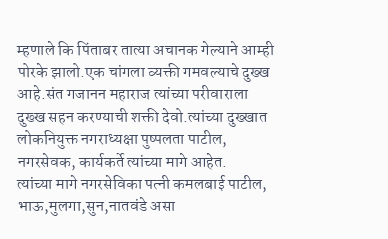म्हणाले कि पिंताबर तात्या अचानक गेल्याने आम्ही पोरके झालो.एक चांगला व्यक्ती गमवल्याचे दुख्ख आहे.संत गजानन महाराज त्यांच्या परीवाराला दुख्ख सहन करण्याची शक्ती देवो.त्यांच्या दुख्खात लोकनियुक्त नगराध्यक्षा पुष्पलता पाटील, नगरसेवक, कार्यकर्ते त्यांच्या मागे आहेत.
त्यांच्या मागे नगरसेविका पत्नी कमलबाई पाटील, भाऊ,मुलगा,सुन,नातवंडे असा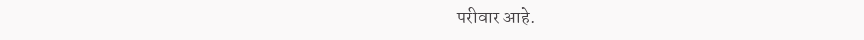परीवार आहे.